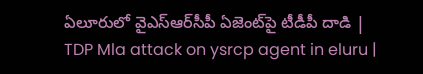ఏలూరులో వైఎస్‌ఆర్‌సీపీ ఏజెంట్‌పై టీడీపీ దాడి | TDP Mla attack on ysrcp agent in eluru |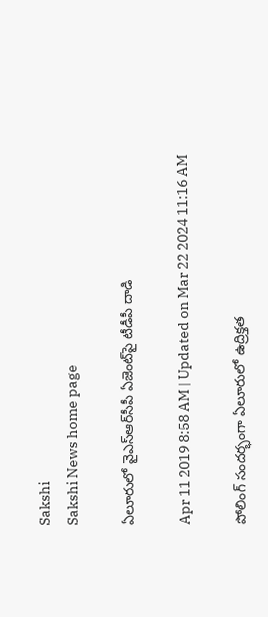Sakshi
Sakshi News home page

ఏలూరులో వైఎస్‌ఆర్‌సీపీ ఏజెంట్‌పై టీడీపీ దాడి

Apr 11 2019 8:58 AM | Updated on Mar 22 2024 11:16 AM

పోలింగ్‌ సందర్భంగా ఏలూరులో ఉద్రిక్తత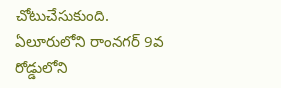చోటుచేసుకుంది. ఏలూరులోని రాంనగర్‌ 9వ రోడ్డులోని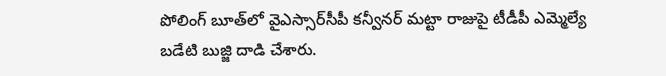పోలింగ్‌ బూత్‌లో వైఎస్సార్‌సీపీ కన్వీనర్‌ మట్టా రాజుపై టీడీపీ ఎమ్మెల్యే బడేటి బుజ్జి దాడి చేశారు.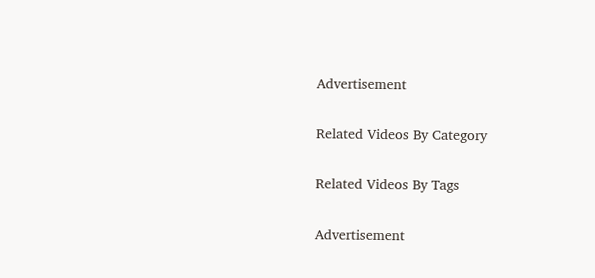Advertisement

Related Videos By Category

Related Videos By Tags

Advertisement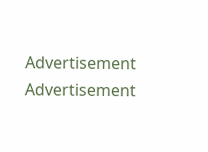Advertisement
Advertisement